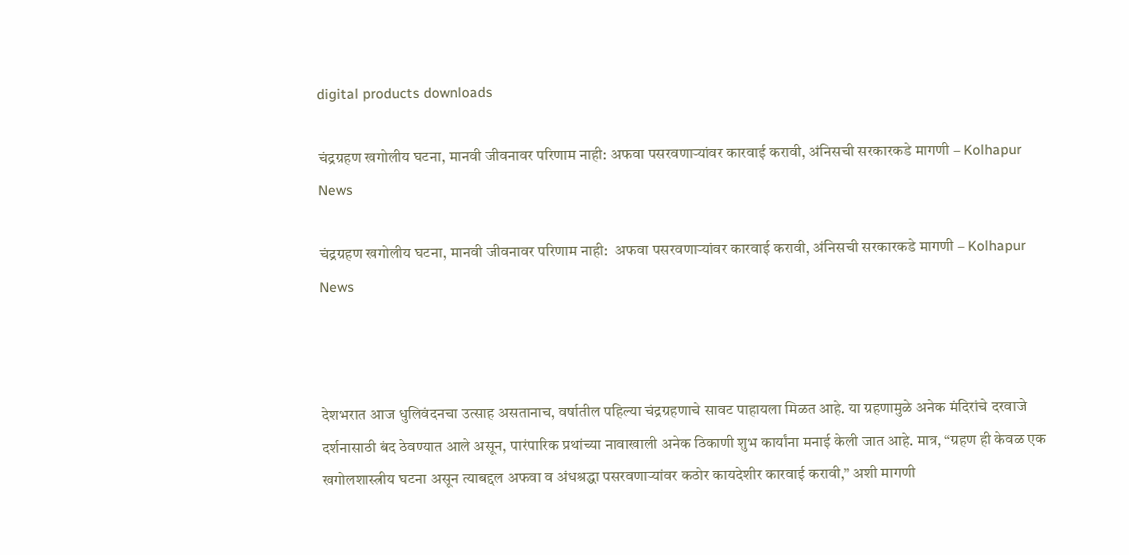digital products downloads

चंद्रग्रहण खगोलीय घटना, मानवी जीवनावर परिणाम नाही: अफवा पसरवणाऱ्यांवर कारवाई करावी, अंनिसची सरकारकडे मागणी – Kolhapur News

चंद्रग्रहण खगोलीय घटना, मानवी जीवनावर परिणाम नाही:  अफवा पसरवणाऱ्यांवर कारवाई करावी, अंनिसची सरकारकडे मागणी – Kolhapur News



देशभरात आज धुलिवंदनचा उत्साह असतानाच, वर्षातील पहिल्या चंद्रग्रहणाचे सावट पाहायला मिळत आहे. या ग्रहणामुळे अनेक मंदिरांचे दरवाजे दर्शनासाठी बंद ठेवण्यात आले असून, पारंपारिक प्रथांच्या नावाखाली अनेक ठिकाणी शुभ कार्यांना मनाई केली जात आहे. मात्र, “ग्रहण ही केवळ एक खगोलशास्त्रीय घटना असून त्याबद्दल अफवा व अंधश्रद्धा पसरवणाऱ्यांवर कठोर कायदेशीर कारवाई करावी,” अशी मागणी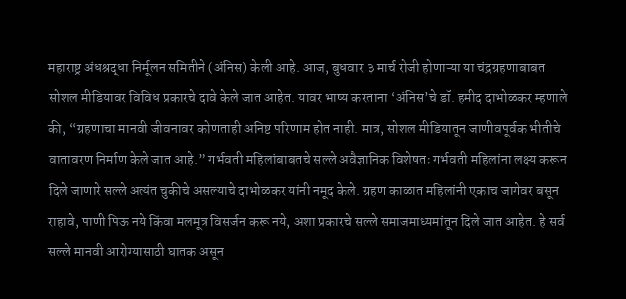महाराष्ट्र अंधश्रद्धा निर्मूलन समितीने (अंनिस) केली आहे. आज, बुधवार ३ मार्च रोजी होणाऱ्या या चंद्रग्रहणाबाबत सोशल मीडियावर विविध प्रकारचे दावे केले जात आहेत. यावर भाष्य करताना ‘अंनिस’चे डॉ. हमीद दाभोळकर म्हणाले की, “ग्रहणाचा मानवी जीवनावर कोणताही अनिष्ट परिणाम होत नाही. मात्र, सोशल मीडियातून जाणीवपूर्वक भीतीचे वातावरण निर्माण केले जात आहे.” गर्भवती महिलांबाबतचे सल्ले अवैज्ञानिक विशेषतः गर्भवती महिलांना लक्ष्य करून दिले जाणारे सल्ले अत्यंत चुकीचे असल्याचे दाभोळकर यांनी नमूद केले. ग्रहण काळात महिलांनी एकाच जागेवर बसून राहावे, पाणी पिऊ नये किंवा मलमूत्र विसर्जन करू नये, अशा प्रकारचे सल्ले समाजमाध्यमांतून दिले जात आहेत. हे सर्व सल्ले मानवी आरोग्यासाठी घातक असून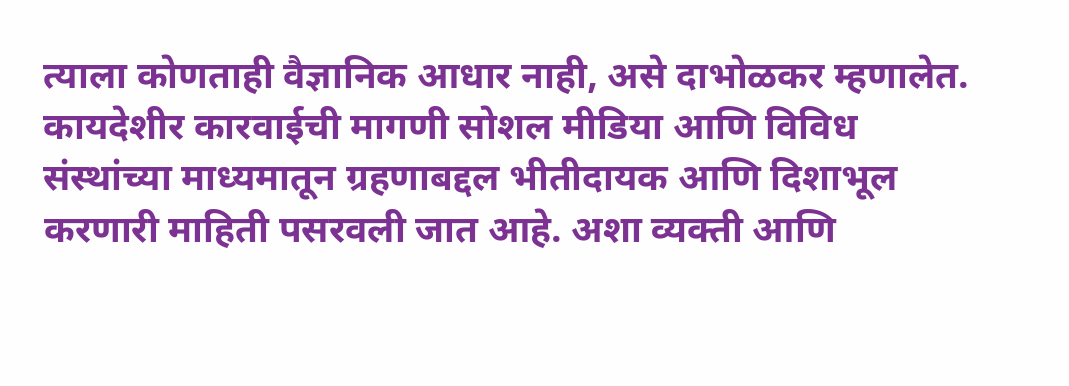त्याला कोणताही वैज्ञानिक आधार नाही, असे दाभोळकर म्हणालेत. कायदेशीर कारवाईची मागणी सोशल मीडिया आणि विविध संस्थांच्या माध्यमातून ग्रहणाबद्दल भीतीदायक आणि दिशाभूल करणारी माहिती पसरवली जात आहे. अशा व्यक्ती आणि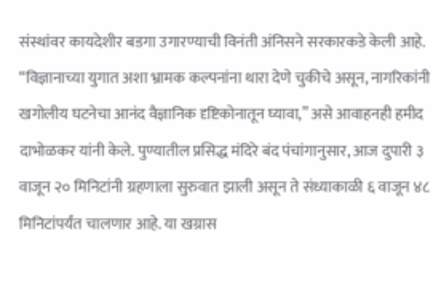संस्थांवर कायदेशीर बडगा उगारण्याची विनंती अंनिसने सरकारकडे केली आहे. “विज्ञानाच्या युगात अशा भ्रामक कल्पनांना थारा देणे चुकीचे असून, नागरिकांनी खगोलीय घटनेचा आनंद वैज्ञानिक दृष्टिकोनातून घ्यावा,” असे आवाहनही हमीद दाभोळकर यांनी केले. पुण्यातील प्रसिद्ध मंदिरे बंद पंचांगानुसार, आज दुपारी ३ वाजून २० मिनिटांनी ग्रहणाला सुरुवात झाली असून ते संध्याकाळी ६ वाजून ४८ मिनिटांपर्यंत चालणार आहे. या खग्रास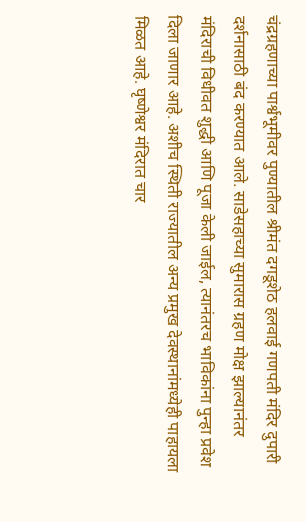चंद्रग्रहणाच्या पार्श्वभूमीवर पुण्यातील श्रीमंत दगडूशेठ हलवाई गणपती मंदिर दुपारी दर्शनासाठी बंद करण्यात आले. साडेसहाच्या सुमारास ग्रहण मोक्ष झाल्यानंतर मंदिराची विधीवत शुद्धी आणि पूजा केली जाईल, त्यानंतरच भाविकांना पुन्हा प्रवेश दिला जाणार आहे. अशीच स्थिती राज्यातील अन्य प्रमुख देवस्थानांमध्येही पाहायला मिळत आहे. घृष्णेश्वर मंदिरात चार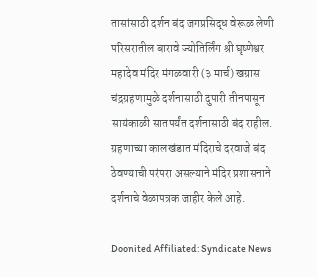तासांसाठी दर्शन बंद जगप्रसिद्ध वेरूळ लेणी परिसरातील बारावे ज्योतिर्लिंग श्री घृष्णेश्वर महादेव मंदिर मंगळवारी (३ मार्च) खग्रास चंद्रग्रहणामुळे दर्शनासाठी दुपारी तीनपासून सायंकाळी सातपर्यंत दर्शनासाठी बंद राहील. ग्रहणाच्या कालखंडात मंदिराचे दरवाजे बंद ठेवण्याची परंपरा असल्याने मंदिर प्रशासनाने दर्शनाचे वेळापत्रक जाहीर केले आहे.

Doonited Affiliated: Syndicate News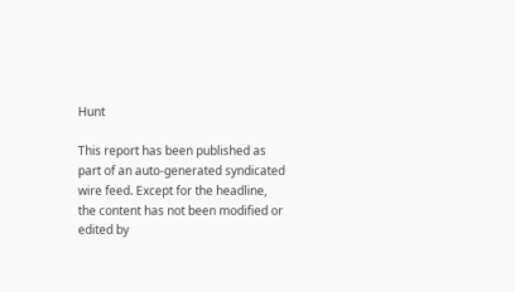Hunt

This report has been published as part of an auto-generated syndicated wire feed. Except for the headline, the content has not been modified or edited by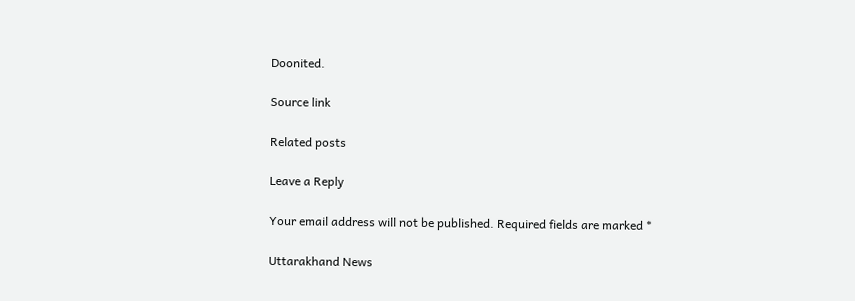Doonited.

Source link

Related posts

Leave a Reply

Your email address will not be published. Required fields are marked *

Uttarakhand News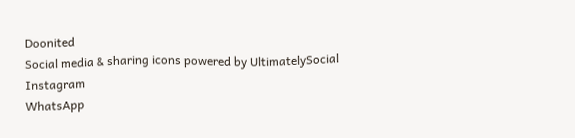Doonited
Social media & sharing icons powered by UltimatelySocial
Instagram
WhatsApp